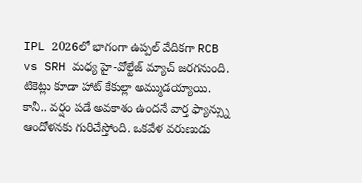IPL 2026లో భాగంగా ఉప్పల్ వేదికగా RCB vs SRH మధ్య హై-వోల్టేజ్ మ్యాచ్ జరగనుంది. టికెట్లు కూడా హాట్ కేకుల్లా అమ్ముడయ్యాయి. కానీ.. వర్షం పడే అవకాశం ఉందనే వార్త ఫ్యాన్స్ను ఆందోళనకు గురిచేస్తోంది. ఒకవేళ వరుణుడు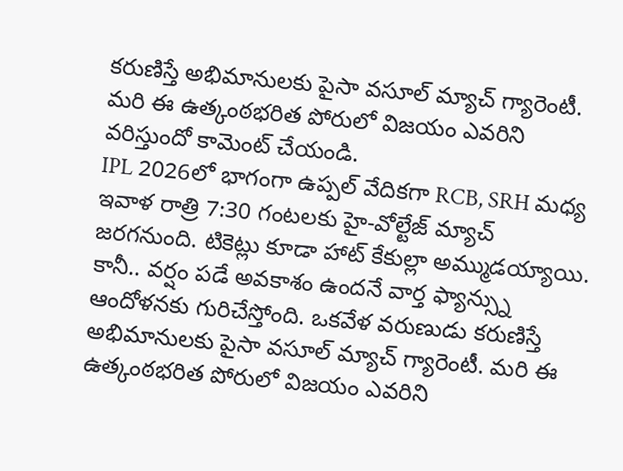కరుణిస్తే అభిమానులకు పైసా వసూల్ మ్యాచ్ గ్యారెంటీ. మరి ఈ ఉత్కంఠభరిత పోరులో విజయం ఎవరిని వరిస్తుందో కామెంట్ చేయండి.
IPL 2026లో భాగంగా ఉప్పల్ వేదికగా RCB, SRH మధ్య ఇవాళ రాత్రి 7:30 గంటలకు హై-వోల్టేజ్ మ్యాచ్ జరగనుంది. టికెట్లు కూడా హాట్ కేకుల్లా అమ్ముడయ్యాయి. కానీ.. వర్షం పడే అవకాశం ఉందనే వార్త ఫ్యాన్స్ను ఆందోళనకు గురిచేస్తోంది. ఒకవేళ వరుణుడు కరుణిస్తే అభిమానులకు పైసా వసూల్ మ్యాచ్ గ్యారెంటీ. మరి ఈ ఉత్కంఠభరిత పోరులో విజయం ఎవరిని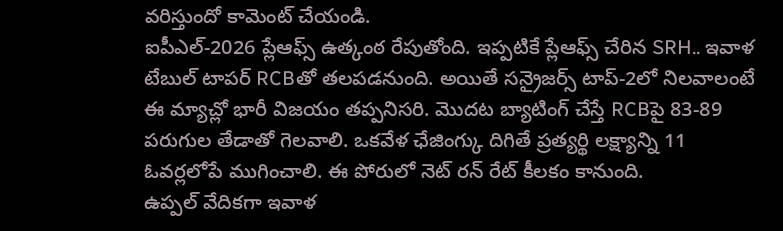వరిస్తుందో కామెంట్ చేయండి.
ఐపీఎల్-2026 ప్లేఆఫ్స్ ఉత్కంఠ రేపుతోంది. ఇప్పటికే ప్లేఆఫ్స్ చేరిన SRH.. ఇవాళ టేబుల్ టాపర్ RCBతో తలపడనుంది. అయితే సన్రైజర్స్ టాప్-2లో నిలవాలంటే ఈ మ్యాచ్లో భారీ విజయం తప్పనిసరి. మొదట బ్యాటింగ్ చేస్తే RCBపై 83-89 పరుగుల తేడాతో గెలవాలి. ఒకవేళ ఛేజింగ్కు దిగితే ప్రత్యర్థి లక్ష్యాన్ని 11 ఓవర్లలోపే ముగించాలి. ఈ పోరులో నెట్ రన్ రేట్ కీలకం కానుంది.
ఉప్పల్ వేదికగా ఇవాళ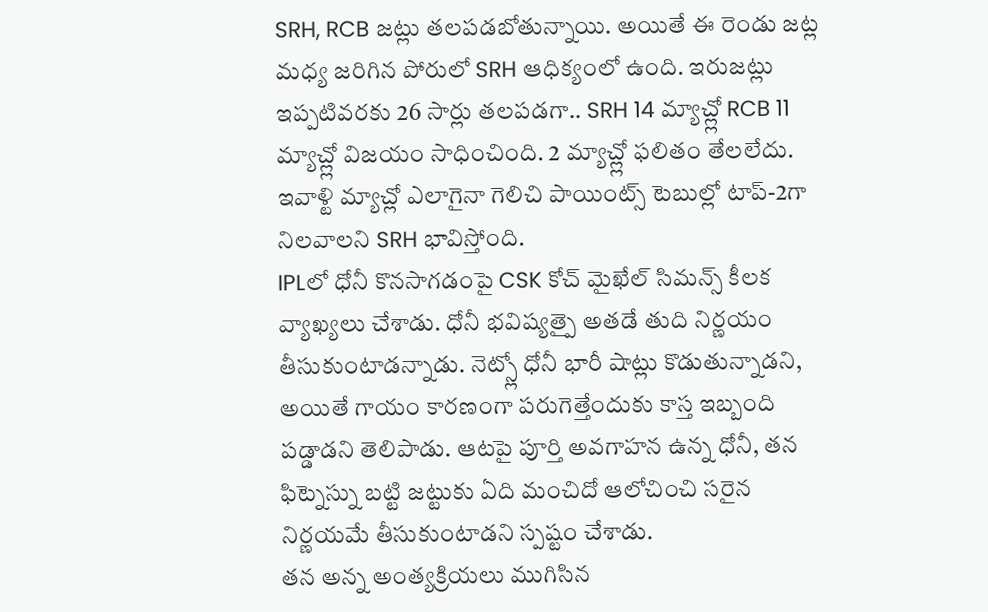SRH, RCB జట్లు తలపడబోతున్నాయి. అయితే ఈ రెండు జట్ల మధ్య జరిగిన పోరులో SRH ఆధిక్యంలో ఉంది. ఇరుజట్లు ఇప్పటివరకు 26 సార్లు తలపడగా.. SRH 14 మ్యాచ్ల్లో RCB 11 మ్యాచ్ల్లో విజయం సాధించింది. 2 మ్యాచ్ల్లో ఫలితం తేలలేదు. ఇవాళ్టి మ్యాచ్లో ఎలాగైనా గెలిచి పాయింట్స్ టెబుల్లో టాప్-2గా నిలవాలని SRH భావిస్తోంది.
IPLలో ధోనీ కొనసాగడంపై CSK కోచ్ మైఖేల్ సిమన్స్ కీలక వ్యాఖ్యలు చేశాడు. ధోనీ భవిష్యత్పై అతడే తుది నిర్ణయం తీసుకుంటాడన్నాడు. నెట్స్లో ధోనీ భారీ షాట్లు కొడుతున్నాడని, అయితే గాయం కారణంగా పరుగెత్తేందుకు కాస్త ఇబ్బంది పడ్డాడని తెలిపాడు. ఆటపై పూర్తి అవగాహన ఉన్న ధోనీ, తన ఫిట్నెస్ను బట్టి జట్టుకు ఏది మంచిదో ఆలోచించి సరైన నిర్ణయమే తీసుకుంటాడని స్పష్టం చేశాడు.
తన అన్న అంత్యక్రియలు ముగిసిన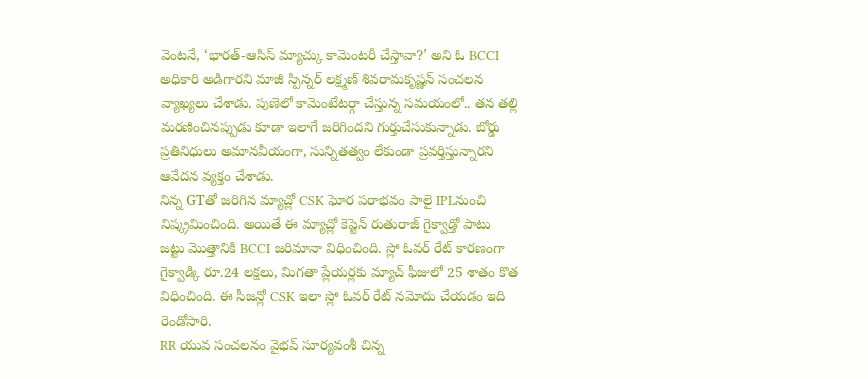వెంటనే, ‘భారత్-ఆసిస్ మ్యాచ్కు కామెంటరీ చేస్తావా?’ అని ఓ BCCI అధికారి అడిగారని మాజీ స్పిన్నర్ లక్ష్మణ్ శివరామకృష్ణన్ సంచలన వ్యాఖ్యలు చేశాడు. పుణెలో కామెంటేటర్గా చేస్తున్న సమయంలో.. తన తల్లి మరణించినప్పుడు కూడా ఇలాగే జరిగిందని గుర్తుచేసుకున్నాడు. బోర్డు ప్రతినిధులు అమానవీయంగా, సున్నితత్వం లేకుండా ప్రవర్తిస్తున్నారని ఆవేదన వ్యక్తం చేశాడు.
నిన్న GTతో జరిగిన మ్యాచ్లో CSK ఘోర పరాభవం పాలై IPLనుంచి నిష్క్రమించింది. అయితే ఈ మ్యాచ్లో కెప్టెన్ రుతురాజ్ గైక్వాడ్తో పాటు జట్టు మొత్తానికి BCCI జరిమానా విధించింది. స్లో ఓవర్ రేట్ కారణంగా గైక్వాడ్కి రూ.24 లక్షలు, మిగతా ప్లేయర్లకు మ్యాచ్ ఫీజులో 25 శాతం కొత విధించింది. ఈ సీజన్లో CSK ఇలా స్లో ఓవర్ రేట్ నమోదు చేయడం ఇది రెండోసారి.
RR యువ సంచలనం వైభవ్ సూర్యవంశీ చిన్న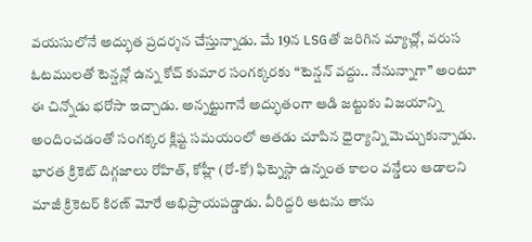వయసులోనే అద్భుత ప్రదర్శన చేస్తున్నాడు. మే 19న LSGతో జరిగిన మ్యాచ్లో, వరుస ఓటములతో టెన్షన్లో ఉన్న కోచ్ కుమార సంగక్కరకు “టెన్షన్ వద్దు.. నేనున్నాగా” అంటూ ఈ చిన్నోడు భరోసా ఇచ్చాడు. అన్నట్టుగానే అద్భుతంగా ఆడి జట్టుకు విజయాన్ని అందించడంతో సంగక్కర క్లిష్ట సమయంలో అతడు చూపిన ధైర్యాన్ని మెచ్చుకున్నాడు.
భారత క్రికెట్ దిగ్గజాలు రోహిత్, కోహ్లీ (రో-కో) ఫిట్నెస్గా ఉన్నంత కాలం వన్డేలు ఆడాలని మాజీ క్రికెటర్ కిరణ్ మోరే అభిప్రాయపడ్డాడు. వీరిద్దరి ఆటను తాను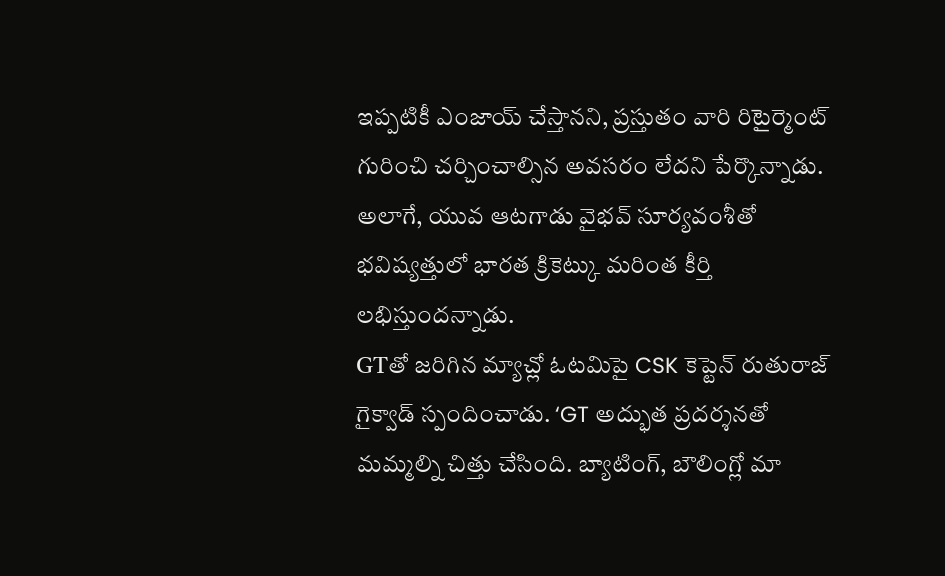ఇప్పటికీ ఎంజాయ్ చేస్తానని, ప్రస్తుతం వారి రిటైర్మెంట్ గురించి చర్చించాల్సిన అవసరం లేదని పేర్కొన్నాడు. అలాగే, యువ ఆటగాడు వైభవ్ సూర్యవంశీతో భవిష్యత్తులో భారత క్రికెట్కు మరింత కీర్తి లభిస్తుందన్నాడు.
GTతో జరిగిన మ్యాచ్లో ఓటమిపై CSK కెప్టెన్ రుతురాజ్ గైక్వాడ్ స్పందించాడు. ‘GT అద్భుత ప్రదర్శనతో మమ్మల్ని చిత్తు చేసింది. బ్యాటింగ్, బౌలింగ్లో మా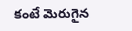కంటే మెరుగైన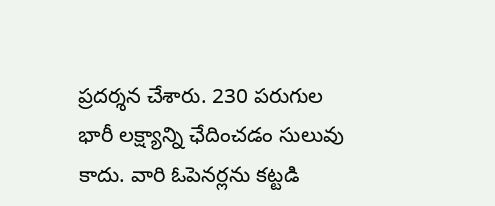ప్రదర్శన చేశారు. 230 పరుగుల భారీ లక్ష్యాన్ని ఛేదించడం సులువు కాదు. వారి ఓపెనర్లను కట్టడి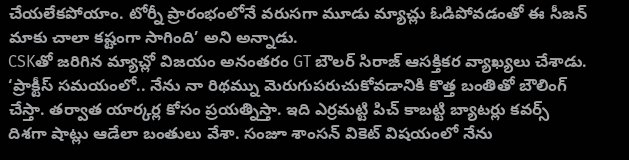చేయలేకపోయాం. టోర్నీ ప్రారంభంలోనే వరుసగా మూడు మ్యాచ్లు ఓడిపోవడంతో ఈ సీజన్ మాకు చాలా కష్టంగా సాగింది’ అని అన్నాడు.
CSKతో జరిగిన మ్యాచ్లో విజయం అనంతరం GT బౌలర్ సిరాజ్ ఆసక్తికర వ్యాఖ్యలు చేశాడు. ‘ప్రాక్టీస్ సమయంలో.. నేను నా రిథమ్ను మెరుగుపరుచుకోవడానికి కొత్త బంతితో బౌలింగ్ చేస్తా. తర్వాత యార్కర్ల కోసం ప్రయత్నిస్తా. ఇది ఎర్రమట్టి పిచ్ కాబట్టి బ్యాటర్లు కవర్స్ దిశగా షాట్లు ఆడేలా బంతులు వేశా. సంజూ శాంసన్ వికెట్ విషయంలో నేను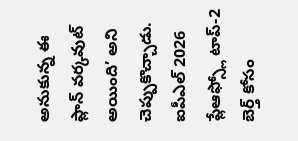అనుకున్న ఈ ప్లాన్ వర్కవుట్ అయింది’ అని చెప్పుకొచ్చాడు.
ఐపీఎల్ 2026 ప్లేఆఫ్స్లో టాప్-2 బెర్త్ కోసం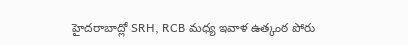హైదరాబాద్లో SRH, RCB మధ్య ఇవాళ ఉత్కంఠ పోరు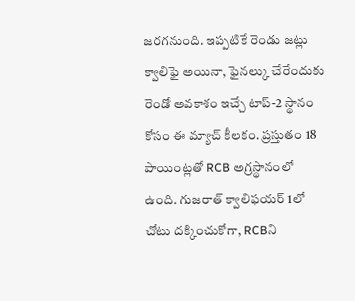జరగనుంది. ఇప్పటికే రెండు జట్లు క్వాలిఫై అయినా, ఫైనల్కు చేరేందుకు రెండో అవకాశం ఇచ్చే టాప్-2 స్థానం కోసం ఈ మ్యాచ్ కీలకం. ప్రస్తుతం 18 పాయింట్లతో RCB అగ్రస్థానంలో ఉంది. గుజరాత్ క్వాలిఫయర్ 1లో చోటు దక్కించుకోగా, RCBని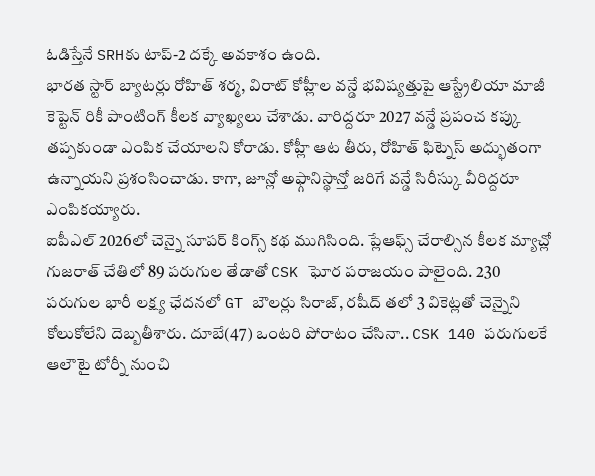ఓడిస్తేనే SRHకు టాప్-2 దక్కే అవకాశం ఉంది.
భారత స్టార్ బ్యాటర్లు రోహిత్ శర్మ, విరాట్ కోహ్లీల వన్డే భవిష్యత్తుపై ఆస్ట్రేలియా మాజీ కెప్టెన్ రికీ పాంటింగ్ కీలక వ్యాఖ్యలు చేశాడు. వారిద్దరూ 2027 వన్డే ప్రపంచ కప్కు తప్పకుండా ఎంపిక చేయాలని కోరాడు. కోహ్లీ ఆట తీరు, రోహిత్ ఫిట్నెస్ అద్భుతంగా ఉన్నాయని ప్రశంసించాడు. కాగా, జూన్లో అఫ్గానిస్థాన్తో జరిగే వన్డే సిరీస్కు వీరిద్దరూ ఎంపికయ్యారు.
ఐపీఎల్ 2026లో చెన్నై సూపర్ కింగ్స్ కథ ముగిసింది. ప్లేఆఫ్స్ చేరాల్సిన కీలక మ్యాచ్లో గుజరాత్ చేతిలో 89 పరుగుల తేడాతో CSK ఘోర పరాజయం పాలైంది. 230 పరుగుల భారీ లక్ష్య ఛేదనలో GT బౌలర్లు సిరాజ్, రషీద్ తలో 3 వికెట్లతో చెన్నైని కోలుకోలేని దెబ్బతీశారు. దూబే(47) ఒంటరి పోరాటం చేసినా.. CSK 140 పరుగులకే ఆలౌటై టోర్నీ నుంచి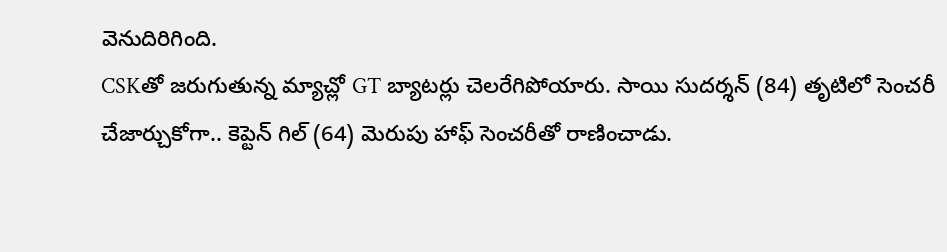వెనుదిరిగింది.
CSKతో జరుగుతున్న మ్యాచ్లో GT బ్యాటర్లు చెలరేగిపోయారు. సాయి సుదర్శన్ (84) తృటిలో సెంచరీ చేజార్చుకోగా.. కెప్టెన్ గిల్ (64) మెరుపు హాఫ్ సెంచరీతో రాణించాడు.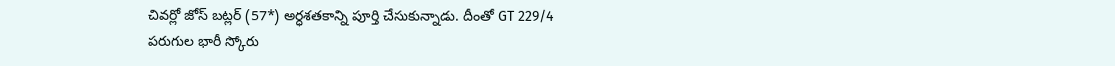చివర్లో జోస్ బట్లర్ (57*) అర్ధశతకాన్ని పూర్తి చేసుకున్నాడు. దీంతో GT 229/4 పరుగుల భారీ స్కోరు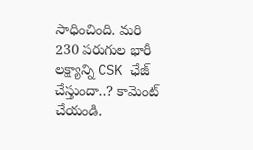సాధించింది. మరి 230 పరుగుల భారీ లక్ష్యాన్ని CSK ఛేజ్ చేస్తుందా..? కామెంట్ చేయండి.